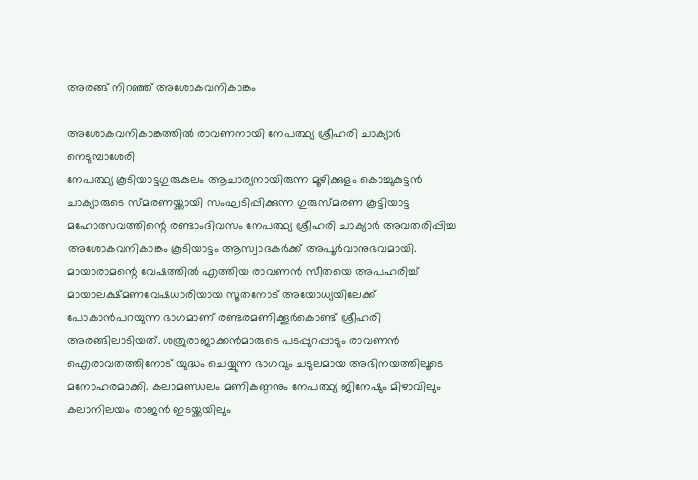അരങ്ങ് നിറഞ്ഞ് അശോകവനികാങ്കം

അശോകവനികാങ്കത്തിൽ രാവണനായി നേപത്ഥ്യ ശ്രീഹരി ചാക്യാർ
നെടുമ്പാശേരി
നേപത്ഥ്യ കൂടിയാട്ടഗുരുകുലം ആചാര്യനായിരുന്ന മൂഴിക്കുളം കൊച്ചുകുട്ടൻ ചാക്യാരുടെ സ്മരണയ്ക്കായി സംഘടിപ്പിക്കുന്ന ഗുരുസ്മരണ കൂട്ടിയാട്ട മഹോത്സവത്തിന്റെ രണ്ടാംദിവസം നേപത്ഥ്യ ശ്രീഹരി ചാക്യാർ അവതരിപ്പിച്ച അശോകവനികാങ്കം കൂടിയാട്ടം ആസ്വാദകർക്ക് അപൂർവാനുഭവമായി.
മായാരാമന്റെ വേഷത്തിൽ എത്തിയ രാവണൻ സീതയെ അപഹരിച്ച് മായാലക്ഷ്മണവേഷധാരിയായ സൂതനോട് അയോധ്യയിലേക്ക് പോകാൻപറയുന്ന ഭാഗമാണ് രണ്ടരമണിക്കൂർകൊണ്ട് ശ്രീഹരി അരങ്ങിലാടിയത്. ശത്രുരാജാക്കൻമാരുടെ പടപ്പുറപ്പാടും രാവണൻ ഐരാവതത്തിനോട് യുദ്ധം ചെയ്യുന്ന ഭാഗവും ചടുലമായ അഭിനയത്തിലൂടെ മനോഹരമാക്കി. കലാമണ്ഡലം മണികണ്ഠനും നേപത്ഥ്യ ജിനേഷും മിഴാവിലും കലാനിലയം രാജൻ ഇടയ്ക്കയിലും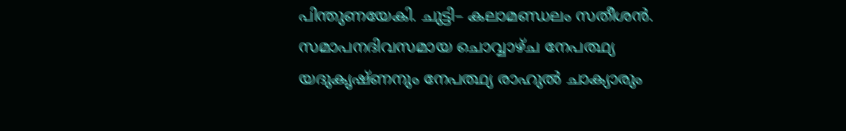പിന്തുണയേകി. ചുട്ടി– കലാമണ്ഡലം സതീശൻ. സമാപനദിവസമായ ചൊവ്വാഴ്ച നേപത്ഥ്യ യദുകൃഷ്ണനും നേപത്ഥ്യ രാഹുൽ ചാക്യാരും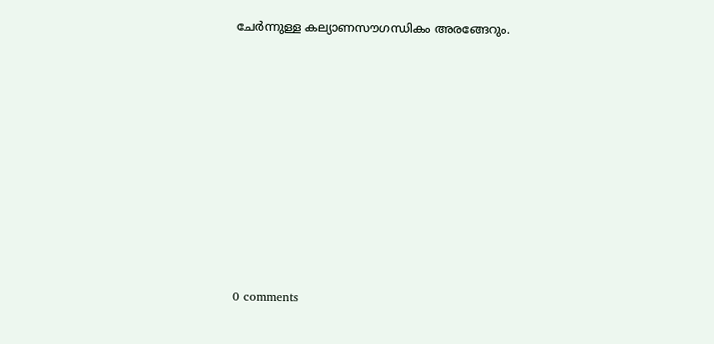ചേർന്നുള്ള കല്യാണസൗഗന്ധികം അരങ്ങേറും.










0 comments